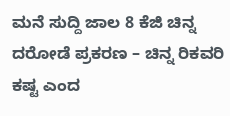ಮನೆ ಸುದ್ದಿ ಜಾಲ 8 ಕೆಜಿ ಚಿನ್ನ‌ ದರೋಡೆ ಪ್ರಕರಣ – ಚಿನ್ನ‌ ರಿಕವರಿ ಕಷ್ಟ ಎಂದ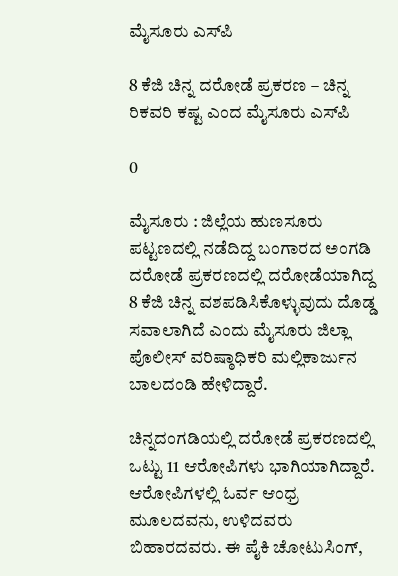ಮೈಸೂರು ಎಸ್‌ಪಿ

8 ಕೆಜಿ ಚಿನ್ನ‌ ದರೋಡೆ ಪ್ರಕರಣ – ಚಿನ್ನ‌ ರಿಕವರಿ ಕಷ್ಟ ಎಂದ ಮೈಸೂರು ಎಸ್‌ಪಿ

0

ಮೈಸೂರು : ಜಿಲ್ಲೆಯ ಹುಣಸೂರು ಪಟ್ಟಣದಲ್ಲಿ ನಡೆದಿದ್ದ ಬಂಗಾರದ ಅಂಗಡಿ ದರೋಡೆ ಪ್ರಕರಣದಲ್ಲಿ ದರೋಡೆಯಾಗಿದ್ದ 8 ಕೆಜಿ ಚಿನ್ನ ವಶಪಡಿಸಿಕೊಳ್ಳುವುದು ದೊಡ್ಡ ಸವಾಲಾಗಿದೆ ಎಂದು ಮೈಸೂರು ಜಿಲ್ಲಾ ಪೊಲೀಸ್ ವರಿಷ್ಠಾಧಿಕರಿ ಮಲ್ಲಿಕಾರ್ಜುನ ಬಾಲದಂಡಿ ಹೇಳಿದ್ದಾರೆ.

ಚಿನ್ನದಂಗಡಿಯಲ್ಲಿ ದರೋಡೆ ಪ್ರಕರಣದಲ್ಲಿ ಒಟ್ಟು 11 ಆರೋಪಿಗಳು ಭಾಗಿಯಾಗಿದ್ದಾರೆ. ಆರೋಪಿಗಳಲ್ಲಿ ಓರ್ವ ಆಂಧ್ರ ಮೂಲದವನು, ಉಳಿದವರು ಬಿಹಾರದವರು. ಈ ಪೈಕಿ ಚೋಟುಸಿಂಗ್,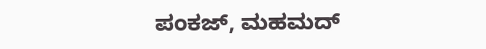ಪಂಕಜ್, ಮಹಮದ್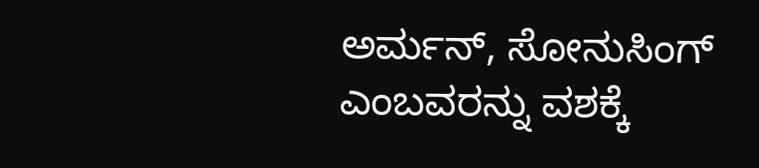ಅರ್ಮನ್, ಸೋನುಸಿಂಗ್ ಎಂಬವರನ್ನು ವಶಕ್ಕೆ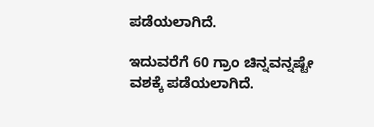ಪಡೆಯಲಾಗಿದೆ.

ಇದುವರೆಗೆ 60 ಗ್ರಾಂ ಚಿನ್ನವನ್ನಷ್ಟೇ ವಶಕ್ಕೆ ಪಡೆಯಲಾಗಿದೆ.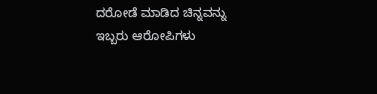ದರೋಡೆ ಮಾಡಿದ ಚಿನ್ನವನ್ನು ಇಬ್ಬರು ಆರೋಪಿಗಳು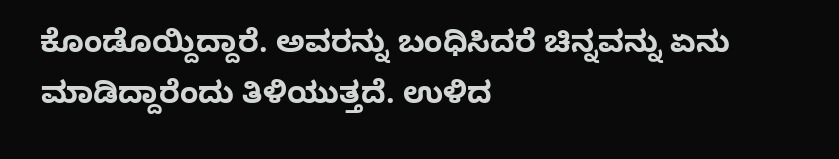ಕೊಂಡೊಯ್ದಿದ್ದಾರೆ‌. ಅವರನ್ನು ಬಂಧಿಸಿದರೆ ಚಿನ್ನವನ್ನು ಏನು ಮಾಡಿದ್ದಾರೆಂದು ತಿಳಿಯುತ್ತದೆ. ಉಳಿದ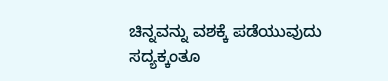ಚಿನ್ನವನ್ನು ವಶಕ್ಕೆ ಪಡೆಯುವುದು ಸದ್ಯಕ್ಕಂತೂ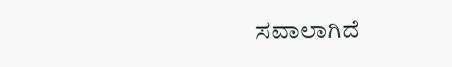ಸವಾಲಾಗಿದೆ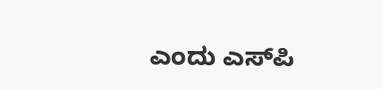ಎಂದು ಎಸ್‌ಪಿ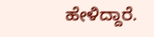ಹೇಳಿದ್ದಾರೆ.